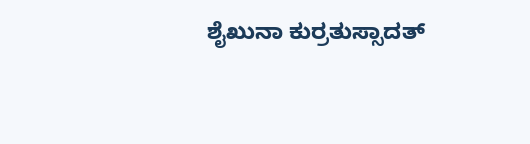ಶೈಖುನಾ ಕುರ್ರತುಸ್ಸಾದತ್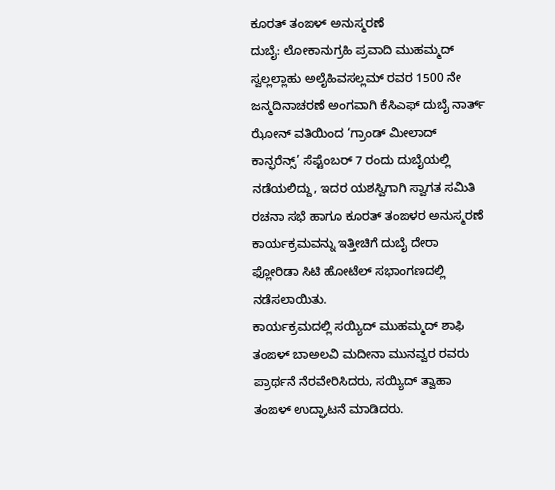ಕೂರತ್ ತಂಙಳ್ ಅನುಸ್ಮರಣೆ
ದುಬೈ: ಲೋಕಾನುಗ್ರಹಿ ಪ್ರವಾದಿ ಮುಹಮ್ಮದ್ ಸ್ವಲ್ಲಲ್ಲಾಹು ಅಲೈಹಿವಸಲ್ಲಮ್ ರವರ 1500 ನೇ ಜನ್ಮದಿನಾಚರಣೆ ಅಂಗವಾಗಿ ಕೆಸಿಎಫ್ ದುಬೈ ನಾರ್ತ್ ಝೋನ್ ವತಿಯಿಂದ ‘ಗ್ರಾಂಡ್ ಮೀಲಾದ್ ಕಾನ್ಫರೆನ್ಸ್’ ಸೆಪ್ಟೆಂಬರ್ 7 ರಂದು ದುಬೈಯಲ್ಲಿ ನಡೆಯಲಿದ್ದು, ಇದರ ಯಶಸ್ವಿಗಾಗಿ ಸ್ವಾಗತ ಸಮಿತಿ ರಚನಾ ಸಭೆ ಹಾಗೂ ಕೂರತ್ ತಂಙಳರ ಅನುಸ್ಮರಣೆ ಕಾರ್ಯಕ್ರಮವನ್ನು ಇತ್ತೀಚಿಗೆ ದುಬೈ ದೇರಾ ಫ್ಲೋರಿಡಾ ಸಿಟಿ ಹೋಟೆಲ್ ಸಭಾಂಗಣದಲ್ಲಿ ನಡೆಸಲಾಯಿತು.
ಕಾರ್ಯಕ್ರಮದಲ್ಲಿ ಸಯ್ಯಿದ್ ಮುಹಮ್ಮದ್ ಶಾಫಿ ತಂಙಳ್ ಬಾಅಲವಿ ಮದೀನಾ ಮುನವ್ವರ ರವರು ಪ್ರಾರ್ಥನೆ ನೆರವೇರಿಸಿದರು, ಸಯ್ಯಿದ್ ತ್ವಾಹಾ ತಂಙಳ್ ಉದ್ಘಾಟನೆ ಮಾಡಿದರು.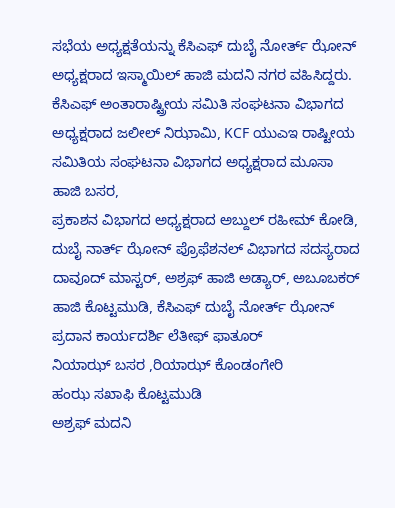ಸಭೆಯ ಅಧ್ಯಕ್ಷತೆಯನ್ನು ಕೆಸಿಎಫ್ ದುಬೈ ನೋರ್ತ್ ಝೋನ್ ಅಧ್ಯಕ್ಷರಾದ ಇಸ್ಮಾಯಿಲ್ ಹಾಜಿ ಮದನಿ ನಗರ ವಹಿಸಿದ್ದರು.
ಕೆಸಿಎಫ್ ಅಂತಾರಾಷ್ಟ್ರೀಯ ಸಮಿತಿ ಸಂಘಟನಾ ವಿಭಾಗದ ಅಧ್ಯಕ್ಷರಾದ ಜಲೀಲ್ ನಿಝಾಮಿ, KCF ಯುಎಇ ರಾಷ್ಟೀಯ ಸಮಿತಿಯ ಸಂಘಟನಾ ವಿಭಾಗದ ಅಧ್ಯಕ್ಷರಾದ ಮೂಸಾ ಹಾಜಿ ಬಸರ,
ಪ್ರಕಾಶನ ವಿಭಾಗದ ಅಧ್ಯಕ್ಷರಾದ ಅಬ್ದುಲ್ ರಹೀಮ್ ಕೋಡಿ, ದುಬೈ ನಾರ್ತ್ ಝೋನ್ ಪ್ರೊಫೆಶನಲ್ ವಿಭಾಗದ ಸದಸ್ಯರಾದ ದಾವೂದ್ ಮಾಸ್ಟರ್, ಅಶ್ರಫ್ ಹಾಜಿ ಅಡ್ಯಾರ್, ಅಬೂಬಕರ್ ಹಾಜಿ ಕೊಟ್ಟಮುಡಿ, ಕೆಸಿಎಫ್ ದುಬೈ ನೋರ್ತ್ ಝೋನ್ ಪ್ರದಾನ ಕಾರ್ಯದರ್ಶಿ ಲೆತೀಫ್ ಫಾತೂರ್
ನಿಯಾಝ್ ಬಸರ ,ರಿಯಾಝ್ ಕೊಂಡಂಗೇರಿ
ಹಂಝ ಸಖಾಫಿ ಕೊಟ್ಟಮುಡಿ
ಅಶ್ರಫ್ ಮದನಿ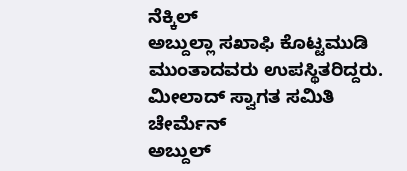ನೆಕ್ಕಿಲ್
ಅಬ್ದುಲ್ಲಾ ಸಖಾಫಿ ಕೊಟ್ಟಮುಡಿ
ಮುಂತಾದವರು ಉಪಸ್ಥಿತರಿದ್ದರು.
ಮೀಲಾದ್ ಸ್ವಾಗತ ಸಮಿತಿ
ಚೇರ್ಮೆನ್
ಅಬ್ದುಲ್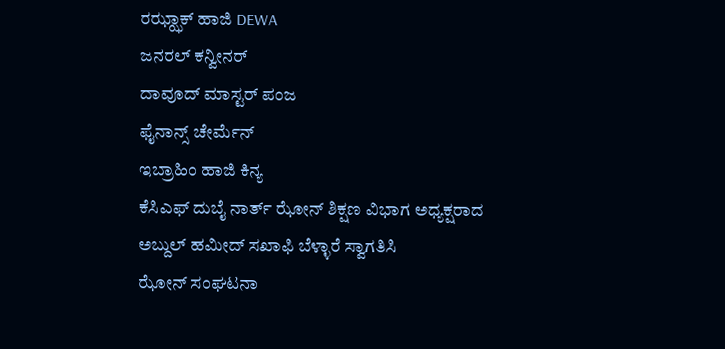ರಝ್ಝಾಕ್ ಹಾಜಿ DEWA
ಜನರಲ್ ಕನ್ವೀನರ್
ದಾವೂದ್ ಮಾಸ್ಟರ್ ಪಂಜ
ಫೈನಾನ್ಸ್ ಚೇರ್ಮೆನ್
ಇಬ್ರಾಹಿಂ ಹಾಜಿ ಕಿನ್ಯ
ಕೆಸಿಎಫ್ ದುಬೈ ನಾರ್ತ್ ಝೋನ್ ಶಿಕ್ಷಣ ವಿಭಾಗ ಅಧ್ಯಕ್ಷರಾದ ಅಬ್ದುಲ್ ಹಮೀದ್ ಸಖಾಫಿ ಬೆಳ್ಳಾರೆ ಸ್ವಾಗತಿಸಿ
ಝೋನ್ ಸಂಘಟನಾ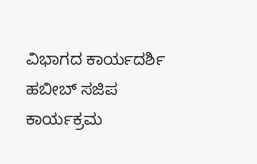ವಿಭಾಗದ ಕಾರ್ಯದರ್ಶಿ ಹಬೀಬ್ ಸಜಿಪ ಕಾರ್ಯಕ್ರಮ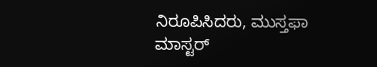ನಿರೂಪಿಸಿದರು, ಮುಸ್ತಫಾ ಮಾಸ್ಟರ್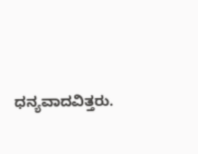ಧನ್ಯವಾದವಿತ್ತರು.